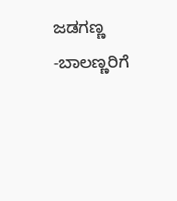ಜಡಗಣ್ಣ -ಬಾಲಣ್ಣರಿಗೆ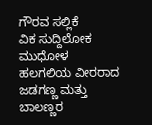ಗೌರವ ಸಲ್ಲಿಕೆ
ವಿಕ ಸುದ್ದಿಲೋಕ ಮುಧೋಳ
ಹಲಗಲಿಯ ವೀರರಾದ ಜಡಗಣ್ಣ ಮತ್ತು ಬಾಲಣ್ಣರ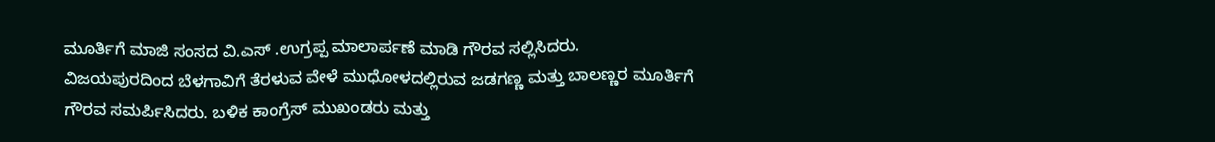ಮೂರ್ತಿಗೆ ಮಾಜಿ ಸಂಸದ ವಿ.ಎಸ್ .ಉಗ್ರಪ್ಪ ಮಾಲಾರ್ಪಣೆ ಮಾಡಿ ಗೌರವ ಸಲ್ಲಿಸಿದರು.
ವಿಜಯಪುರದಿಂದ ಬೆಳಗಾವಿಗೆ ತೆರಳುವ ವೇಳೆ ಮುಧೋಳದಲ್ಲಿರುವ ಜಡಗಣ್ಣ ಮತ್ತು ಬಾಲಣ್ಣರ ಮೂರ್ತಿಗೆ ಗೌರವ ಸಮರ್ಪಿಸಿದರು. ಬಳಿಕ ಕಾಂಗ್ರೆಸ್ ಮುಖಂಡರು ಮತ್ತು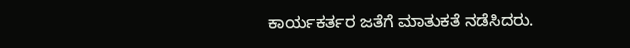ಕಾರ್ಯಕರ್ತರ ಜತೆಗೆ ಮಾತುಕತೆ ನಡೆಸಿದರು.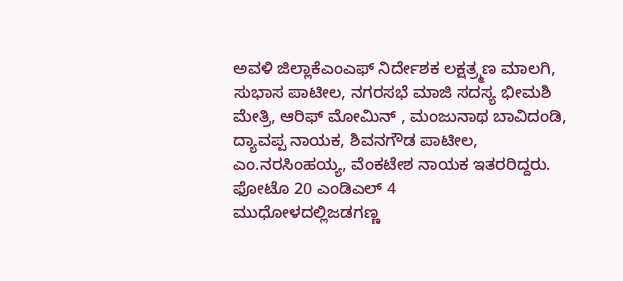ಅವಳಿ ಜಿಲ್ಲಾಕೆಎಂಎಫ್ ನಿರ್ದೇಶಕ ಲಕ್ಷತ್ರ್ಮಣ ಮಾಲಗಿ, ಸುಭಾಸ ಪಾಟೀಲ, ನಗರಸಭೆ ಮಾಜಿ ಸದಸ್ಯ ಭೀಮಶಿ ಮೇತ್ರಿ, ಆರಿಫ್ ಮೋಮಿನ್ , ಮಂಜುನಾಥ ಬಾವಿದಂಡಿ, ದ್ಯಾವಪ್ಪ ನಾಯಕ, ಶಿವನಗೌಡ ಪಾಟೀಲ, ಎಂ.ನರಸಿಂಹಯ್ಯ, ವೆಂಕಟೇಶ ನಾಯಕ ಇತರರಿದ್ದರು.
ಫೋಟೊ 20 ಎಂಡಿಎಲ್ 4
ಮುಧೋಳದಲ್ಲಿಜಡಗಣ್ಣ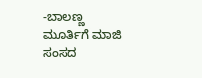-ಬಾಲಣ್ಣ ಮೂರ್ತಿಗೆ ಮಾಜಿ ಸಂಸದ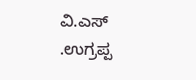ವಿ.ಎಸ್ .ಉಗ್ರಪ್ಪ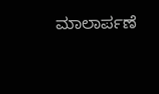ಮಾಲಾರ್ಪಣೆ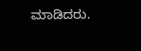ಮಾಡಿದರು.